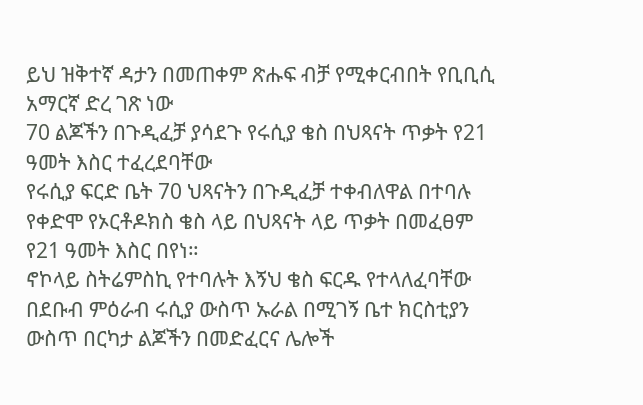ይህ ዝቅተኛ ዳታን በመጠቀም ጽሑፍ ብቻ የሚቀርብበት የቢቢሲ አማርኛ ድረ ገጽ ነው
70 ልጆችን በጉዲፈቻ ያሳደጉ የሩሲያ ቄስ በህጻናት ጥቃት የ21 ዓመት እስር ተፈረደባቸው
የሩሲያ ፍርድ ቤት 70 ህጻናትን በጉዲፈቻ ተቀብለዋል በተባሉ የቀድሞ የኦርቶዶክስ ቄስ ላይ በህጻናት ላይ ጥቃት በመፈፀም የ21 ዓመት እስር በየነ።
ኖኮላይ ስትሬምስኪ የተባሉት እኝህ ቄስ ፍርዱ የተላለፈባቸው በደቡብ ምዕራብ ሩሲያ ውስጥ ኡራል በሚገኝ ቤተ ክርስቲያን ውስጥ በርካታ ልጆችን በመድፈርና ሌሎች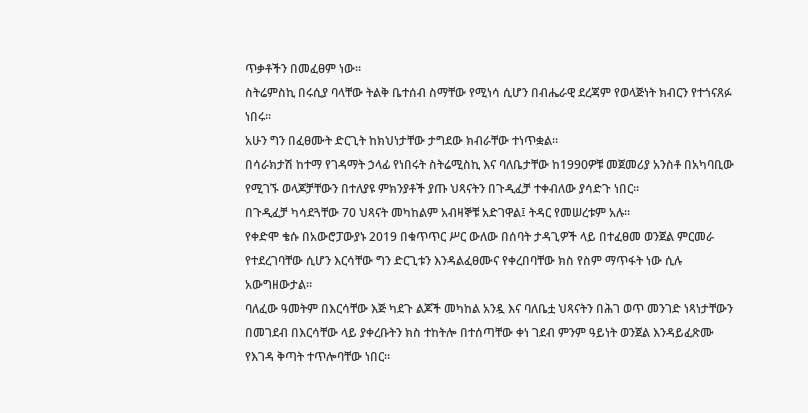ጥቃቶችን በመፈፀም ነው።
ስትሬምስኪ በሩሲያ ባላቸው ትልቅ ቤተሰብ ስማቸው የሚነሳ ሲሆን በብሔራዊ ደረጃም የወላጅነት ክብርን የተጎናጸፉ ነበሩ።
አሁን ግን በፈፀሙት ድርጊት ከክህነታቸው ታግደው ክብራቸው ተነጥቋል።
በሳራክታሽ ከተማ የገዳማት ኃላፊ የነበሩት ስትሬሚስኪ እና ባለቤታቸው ከ1990ዎቹ መጀመሪያ አንስቶ በአካባቢው የሚገኙ ወላጆቻቸውን በተለያዩ ምክንያቶች ያጡ ህጻናትን በጉዲፈቻ ተቀብለው ያሳድጉ ነበር።
በጉዲፈቻ ካሳደጓቸው 70 ህጻናት መካከልም አብዛኞቹ አድገዋል፤ ትዳር የመሠረቱም አሉ።
የቀድሞ ቄሱ በአውሮፓውያኑ 2019 በቁጥጥር ሥር ውለው በሰባት ታዳጊዎች ላይ በተፈፀመ ወንጀል ምርመራ የተደረገባቸው ሲሆን እርሳቸው ግን ድርጊቱን እንዳልፈፀሙና የቀረበባቸው ክስ የስም ማጥፋት ነው ሲሉ አውግዘውታል።
ባለፈው ዓመትም በእርሳቸው እጅ ካደጉ ልጆች መካከል አንዷ እና ባለቤቷ ህጻናትን በሕገ ወጥ መንገድ ነጻነታቸውን በመገደብ በእርሳቸው ላይ ያቀረቡትን ክስ ተከትሎ በተሰጣቸው ቀነ ገደብ ምንም ዓይነት ወንጀል እንዳይፈጽሙ የእገዳ ቅጣት ተጥሎባቸው ነበር።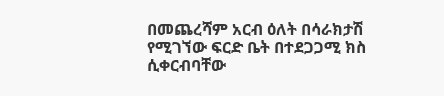በመጨረሻም አርብ ዕለት በሳራክታሽ የሚገኘው ፍርድ ቤት በተደጋጋሚ ክስ ሲቀርብባቸው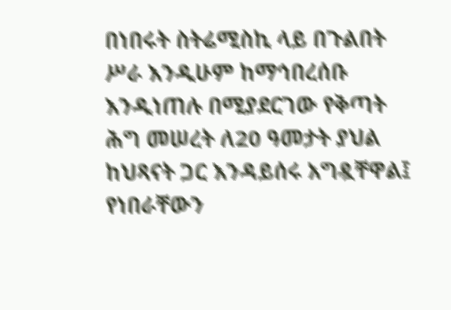በነበሩት ስትሬሚስኪ ላይ በጉልበት ሥራ እንዲሁም ከማኅበረሰቡ እንዲነጠሉ በሚያደርገው የቅጣት ሕግ መሠረት ለ20 ዓመታት ያህል ከህጻናት ጋር እንዳይሰሩ አግዷቸዋል፤ የነበራቸውን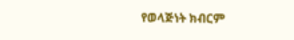የወላጅነት ክብርም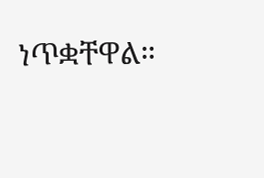ነጥቋቸዋል።